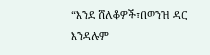“እንደ ሸለቆዎች፣በወንዝ ዳር እንዳሉም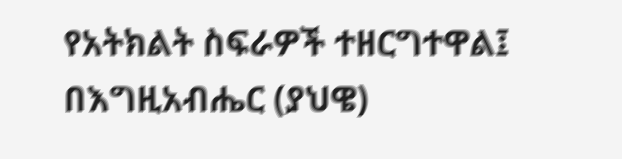የአትክልት ስፍራዎች ተዘርግተዋል፤ በእግዚአብሔር (ያህዌ)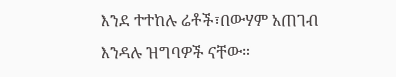እንደ ተተከሉ ሬቶች፣በውሃም አጠገብ እንዳሉ ዝግባዎች ናቸው።